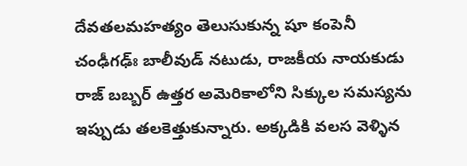దేవతలమహత్యం తెలుసుకున్న షూ కంపెనీ
చంఢీగఢ్ః బాలీవుడ్ నటుడు, రాజకీయ నాయకుడు రాజ్ బబ్బర్ ఉత్తర అమెరికాలోని సిక్కుల సమస్యను ఇప్పుడు తలకెత్తుకున్నారు. అక్కడికి వలస వెళ్ళిన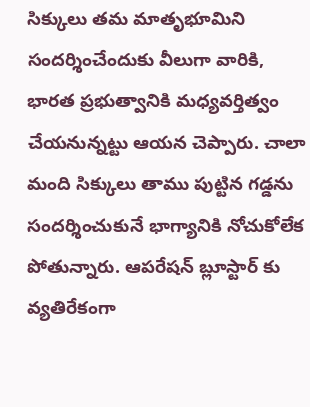సిక్కులు తమ మాతృభూమిని సందర్శించేందుకు వీలుగా వారికి, భారత ప్రభుత్వానికి మధ్యవర్తిత్వం చేయనున్నట్టు ఆయన చెప్పారు. చాలా మంది సిక్కులు తాము పుట్టిన గడ్డను సందర్శించుకునే భాగ్యానికి నోచుకోలేక పోతున్నారు. ఆపరేషన్ బ్లూస్టార్ కు వ్యతిరేకంగా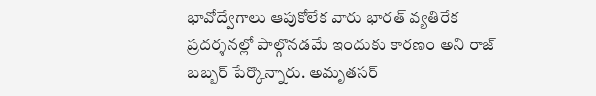భావోద్వేగాలు ఆపుకోలేక వారు భారత్ వ్యతిరేక ప్రదర్శనల్లో పాల్గొనడమే ఇందుకు కారణం అని రాజ్ బబ్బర్ పేర్కొన్నారు. అమృతసర్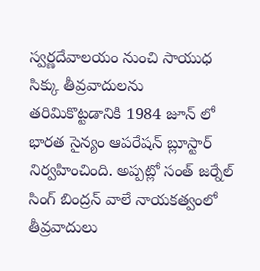స్వర్ణదేవాలయం నుంచి సాయుధ సిక్కు తీవ్రవాదులను తరిమికొట్టడానికి 1984 జూన్ లో భారత సైన్యం ఆపరేషన్ బ్లూస్టార్ నిర్వహించింది. అప్పట్లో సంత్ జర్నేల్ సింగ్ బింద్రన్ వాలే నాయకత్వంలో తీవ్రవాదులు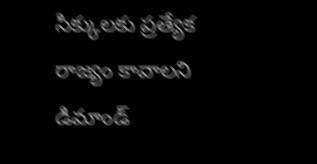సిక్కులకు ప్రత్యేక రాజ్యం కావాలని డిమాండ్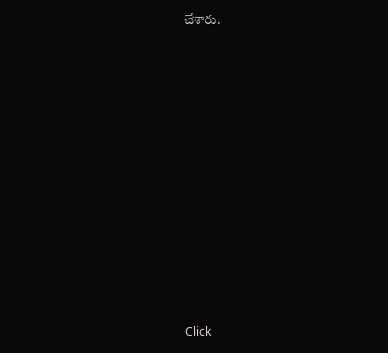చేశారు.












Click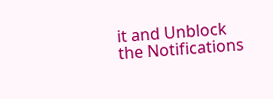it and Unblock the Notifications